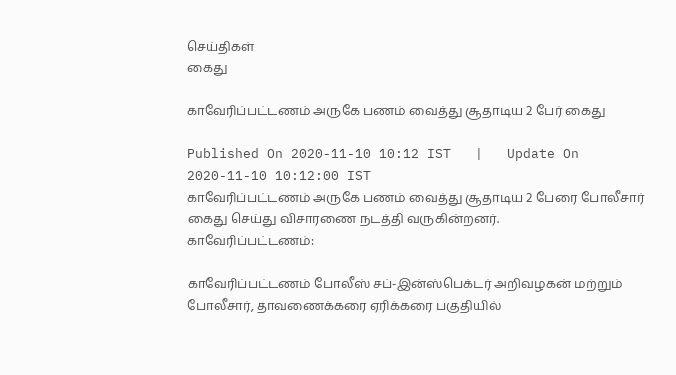செய்திகள்
கைது

காவேரிப்பட்டணம் அருகே பணம் வைத்து சூதாடிய 2 பேர் கைது

Published On 2020-11-10 10:12 IST   |   Update On 2020-11-10 10:12:00 IST
காவேரிப்பட்டணம் அருகே பணம் வைத்து சூதாடிய 2 பேரை போலீசார் கைது செய்து விசாரணை நடத்தி வருகின்றனர்.
காவேரிப்பட்டணம்:

காவேரிப்பட்டணம் போலீஸ் சப்-இன்ஸ்பெக்டர் அறிவழகன் மற்றும் போலீசார், தாவணைக்கரை ஏரிக்கரை பகுதியில்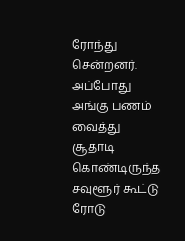ரோந்து சென்றனர். அப்போது அங்கு பணம் வைத்து சூதாடி கொண்டிருந்த சவுளூர் கூட்டு ரோடு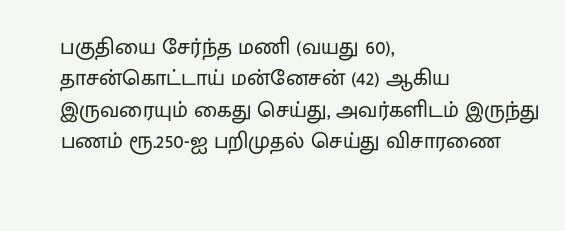பகுதியை சேர்ந்த மணி (வயது 60), தாசன்கொட்டாய் மன்னேசன் (42) ஆகிய இருவரையும் கைது செய்து, அவர்களிடம் இருந்து பணம் ரூ.250-ஐ பறிமுதல் செய்து விசாரணை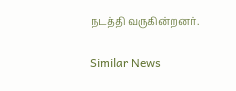நடத்தி வருகின்றனர்.

Similar News